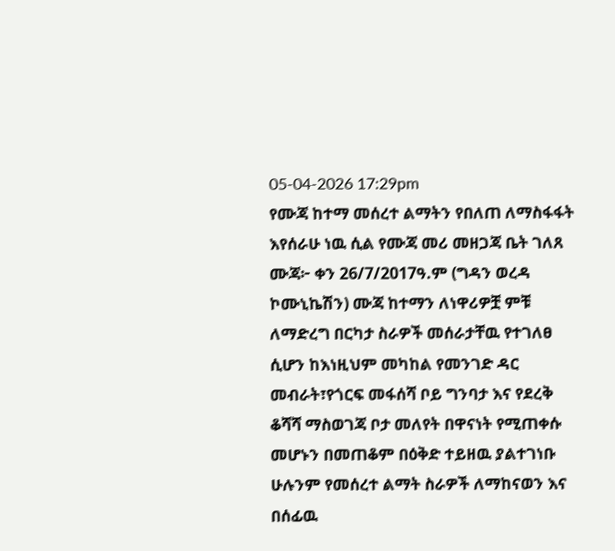05-04-2026 17:29pm
የሙጃ ከተማ መሰረተ ልማትን የበለጠ ለማስፋፋት እየሰራሁ ነዉ ሲል የሙጃ መሪ መዘጋጃ ቤት ገለጸ
ሙጃ፦ ቀን 26/7/2017ዓ.ም (ግዳን ወረዳ ኮሙኒኬሽን) ሙጃ ከተማን ለነዋሪዎቿ ምቹ ለማድረግ በርካታ ስራዎች መሰራታቸዉ የተገለፀ ሲሆን ከእነዚህም መካከል የመንገድ ዳር መብራት፣የጎርፍ መፋሰሻ ቦይ ግንባታ እና የደረቅ ቆሻሻ ማስወገጃ ቦታ መለየት በዋናነት የሚጠቀሱ መሆኑን በመጠቆም በዕቅድ ተይዘዉ ያልተገነቡ ሁሉንም የመሰረተ ልማት ስራዎች ለማከናወን እና በሰፊዉ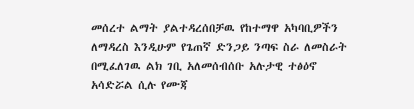መሰረተ ልማት ያልተዳረሰበቻዉ የከተማዋ አካባቢዎችን ለማዳረስ እንዲሁም የጌጠኛ ድንጋይ ንጣፍ ስራ ለመስራት በሚፈለገዉ ልክ ገቢ አለመሰብሰቡ አሉታዊ ተፅዕኖ አሳድሯል ሲሉ የሙጃ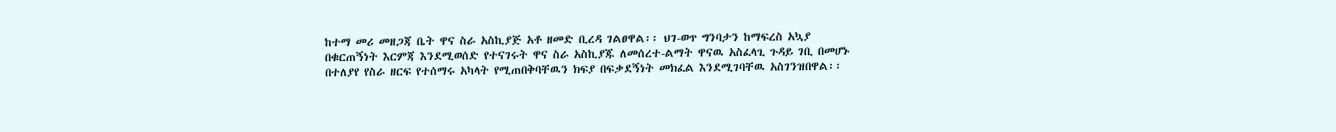ከተማ መሪ መዘጋጃ ቤት ዋና ስራ አስኪያጅ አቶ ዘመድ ቢረዳ ገልፀዋል፡፡ ህገ-ወጥ ግንባታን ከማፍረስ አኳያ በቁርጠኝነት እርምጃ እንደሚወሰድ የተናገሩት ዋና ስራ አስኪያጁ ለመሰረተ-ልማት ዋናዉ አስፈላጊ ጉዳይ ገቢ በመሆኑ በተለያየ የስራ ዘርፍ የተሰማሩ አካላት የሚጠበቅባቸዉን ክፍያ በፍቃደኝነት መክፈል እንደሚገባቸዉ አስገንዝበዋል፡፡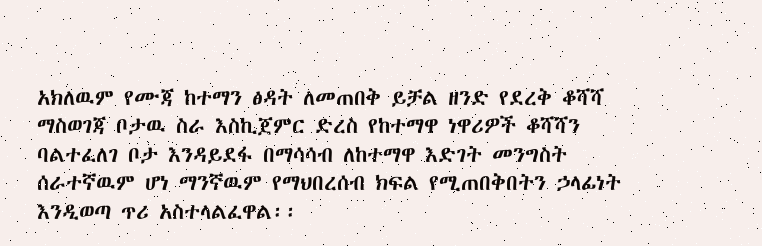አክለዉም የሙጃ ከተማን ፅዳት ለመጠበቅ ይቻል ዘንድ የደረቅ ቆሻሻ ማስወገጃ ቦታዉ ስራ እስኪጀምር ድረስ የከተማዋ ነዋሪዎች ቆሻሻን ባልተፈለገ ቦታ እንዳይደፋ በማሳሳብ ለከተማዋ እድገት መንግስት ሰራተኛዉም ሆነ ማንኛዉም የማህበረሰብ ክፍል የሚጠበቅበትን ኃላፊነት እንዲወጣ ጥሪ አስተላልፈዋል፡፡